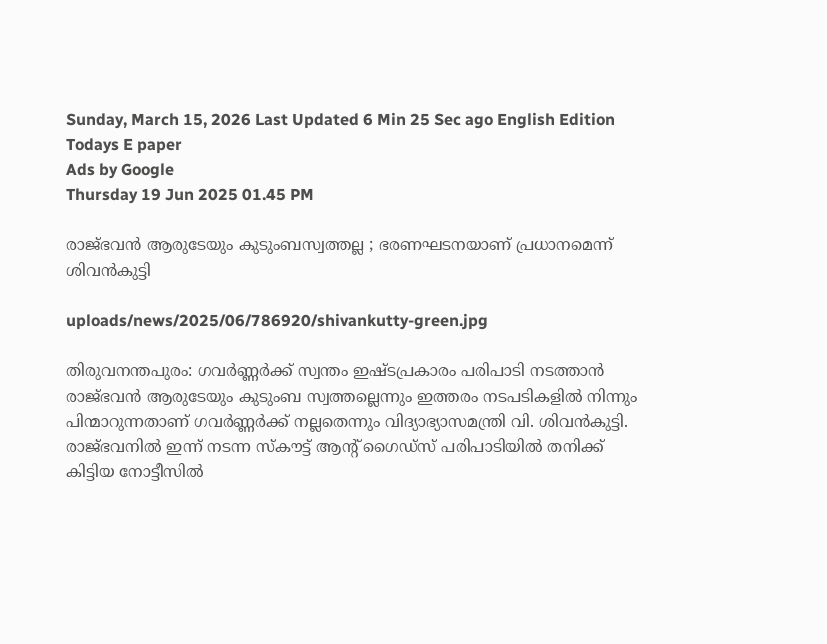Sunday, March 15, 2026 Last Updated 6 Min 25 Sec ago English Edition
Todays E paper
Ads by Google
Thursday 19 Jun 2025 01.45 PM

രാജ്ഭവന്‍ ആരുടേയും കുടുംബസ്വത്തല്ല ; ഭരണഘടനയാണ് പ്രധാനമെന്ന് ശിവന്‍കുട്ടി

uploads/news/2025/06/786920/shivankutty-green.jpg

തിരുവനന്തപുരം: ഗവര്‍ണ്ണര്‍ക്ക് സ്വന്തം ഇഷ്ടപ്രകാരം പരിപാടി നടത്താന്‍ രാജ്ഭവന്‍ ആരുടേയും കുടുംബ സ്വത്തല്ലെന്നും ഇത്തരം നടപടികളില്‍ നിന്നും പിന്മാറുന്നതാണ് ഗവര്‍ണ്ണര്‍ക്ക് നല്ലതെന്നും വിദ്യാഭ്യാസമന്ത്രി വി. ശിവന്‍കുട്ടി. രാജ്ഭവനില്‍ ഇന്ന് നടന്ന സ്‌കൗട്ട് ആന്റ് ഗൈഡ്‌സ് പരിപാടിയില്‍ തനിക്ക് കിട്ടിയ നോട്ടീസില്‍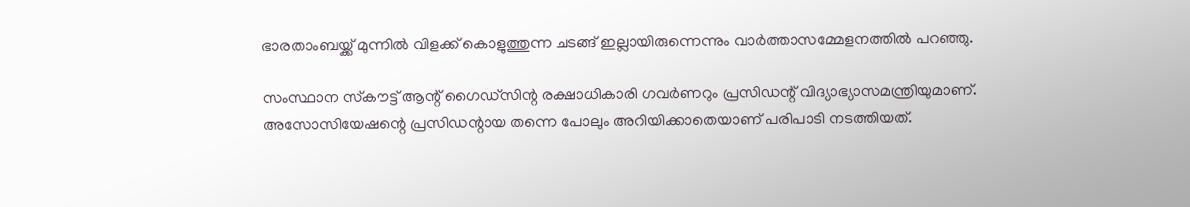ഭാരതാംബയ്ക്ക് മുന്നില്‍ വിളക്ക് കൊളുത്തുന്ന ചടങ്ങ് ഇല്ലായിരുന്നെന്നും വാര്‍ത്താസമ്മേളനത്തില്‍ പറഞ്ഞു.

സംസ്ഥാന സ്‌കൗട്ട് ആന്റ് ഗൈഡ്‌സിന്റ രക്ഷാധികാരി ഗവര്‍ണറും പ്രസിഡന്റ് വിദ്യാഭ്യാസമന്ത്രിയുമാണ്. അസോസിയേഷന്റെ പ്രസിഡന്റായ തന്നെ പോലും അറിയിക്കാതെയാണ് പരിപാടി നടത്തിയത്.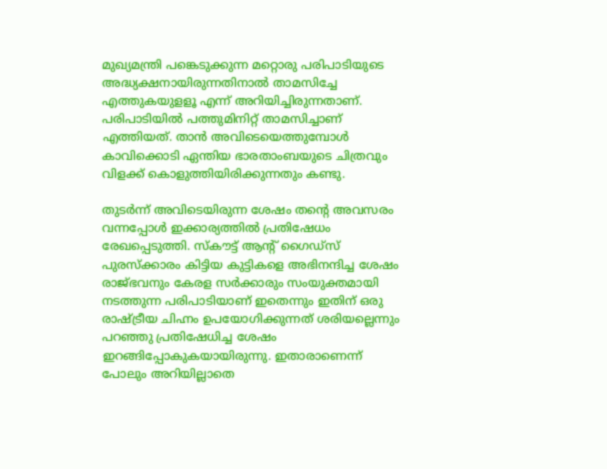മുഖ്യമന്ത്രി പങ്കെടുക്കുന്ന മറ്റൊരു പരിപാടിയുടെ അദ്ധ്യക്ഷനായിരുന്നതിനാല്‍ താമസിച്ചേ എത്തുകയുളളൂ എന്ന് അറിയിച്ചിരുന്നതാണ്. പരിപാടിയില്‍ പത്തുമിനിറ്റ് താമസിച്ചാണ് എത്തിയത്. താന്‍ അവിടെയെത്തുമ്പോള്‍ കാവിക്കൊടി ഏന്തിയ ഭാരതാംബയുടെ ചിത്രവും വിളക്ക് കൊളുത്തിയിരിക്കുന്നതും കണ്ടു.

തുടര്‍ന്ന് അവിടെയിരുന്ന ശേഷം തന്റെ അവസരം വന്നപ്പോള്‍ ഇക്കാര്യത്തില്‍ പ്രതിഷേധം രേഖപ്പെടുത്തി. സ്‌കൗട്ട് ആന്റ് ഗൈഡ്‌സ് പുരസ്‌ക്കാരം കിട്ടിയ കുട്ടികളെ അഭിനന്ദിച്ച ശേഷം രാജ്ഭവനും കേരള സര്‍ക്കാരും സംയുക്തമായി നടത്തുന്ന പരിപാടിയാണ് ഇതെന്നും ഇതിന് ഒരു രാഷ്ട്രീയ ചിഹ്നം ഉപയോഗിക്കുന്നത് ശരിയല്ലെന്നും പറഞ്ഞു പ്രതിഷേധിച്ച ശേഷം ഇറങ്ങിപ്പോകുകയായിരുന്നു. ഇതാരാണെന്ന് പോലും അറിയില്ലാതെ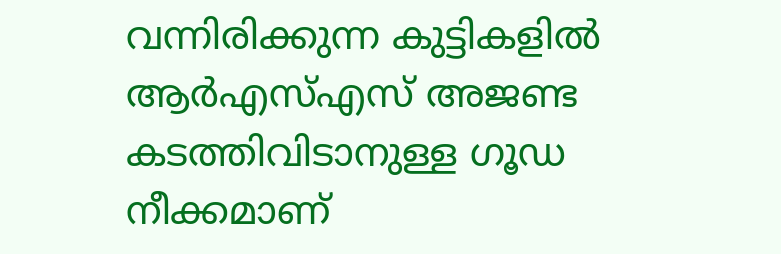വന്നിരിക്കുന്ന കുട്ടികളില്‍ ആര്‍എസ്എസ് അജണ്ട കടത്തിവിടാനുള്ള ഗൂഡ നീക്കമാണ്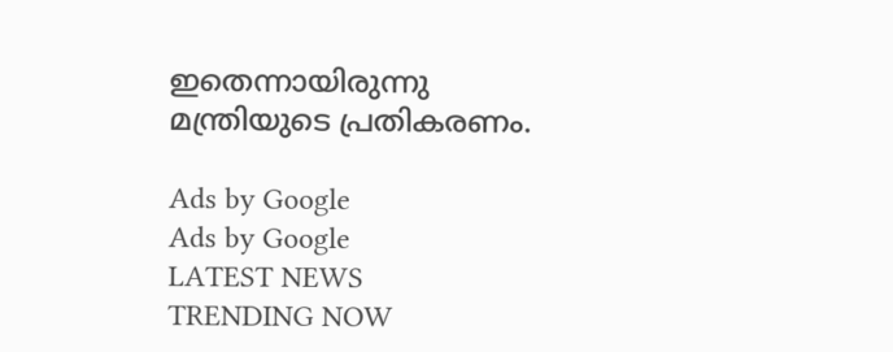ഇതെന്നായിരുന്നു മന്ത്രിയുടെ പ്രതികരണം.

Ads by Google
Ads by Google
LATEST NEWS
TRENDING NOW